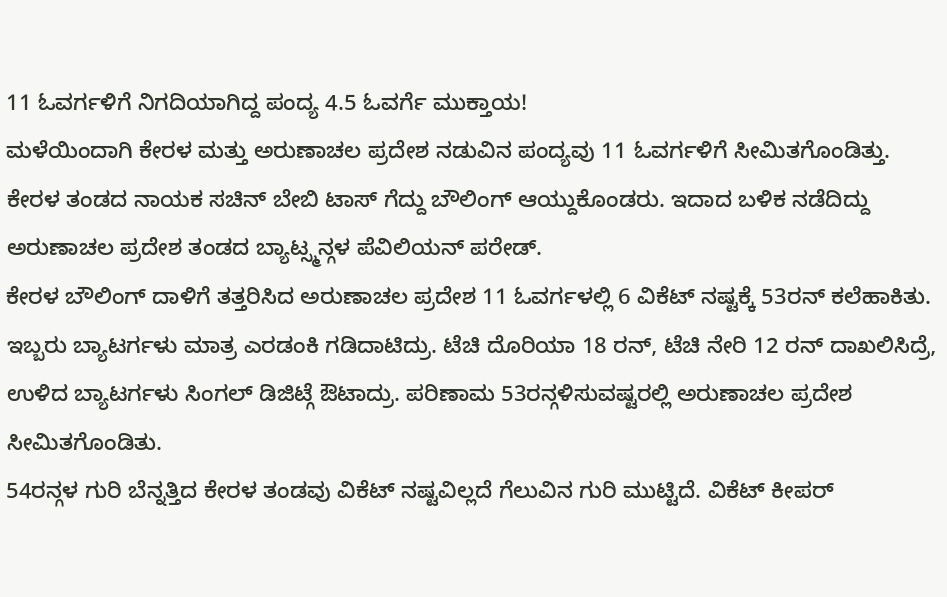11 ಓವರ್ಗಳಿಗೆ ನಿಗದಿಯಾಗಿದ್ದ ಪಂದ್ಯ 4.5 ಓವರ್ಗೆ ಮುಕ್ತಾಯ!
ಮಳೆಯಿಂದಾಗಿ ಕೇರಳ ಮತ್ತು ಅರುಣಾಚಲ ಪ್ರದೇಶ ನಡುವಿನ ಪಂದ್ಯವು 11 ಓವರ್ಗಳಿಗೆ ಸೀಮಿತಗೊಂಡಿತ್ತು. ಕೇರಳ ತಂಡದ ನಾಯಕ ಸಚಿನ್ ಬೇಬಿ ಟಾಸ್ ಗೆದ್ದು ಬೌಲಿಂಗ್ ಆಯ್ದುಕೊಂಡರು. ಇದಾದ ಬಳಿಕ ನಡೆದಿದ್ದು ಅರುಣಾಚಲ ಪ್ರದೇಶ ತಂಡದ ಬ್ಯಾಟ್ಸ್ಮನ್ಗಳ ಪೆವಿಲಿಯನ್ ಪರೇಡ್.
ಕೇರಳ ಬೌಲಿಂಗ್ ದಾಳಿಗೆ ತತ್ತರಿಸಿದ ಅರುಣಾಚಲ ಪ್ರದೇಶ 11 ಓವರ್ಗಳಲ್ಲಿ 6 ವಿಕೆಟ್ ನಷ್ಟಕ್ಕೆ 53ರನ್ ಕಲೆಹಾಕಿತು. ಇಬ್ಬರು ಬ್ಯಾಟರ್ಗಳು ಮಾತ್ರ ಎರಡಂಕಿ ಗಡಿದಾಟಿದ್ರು. ಟೆಚಿ ದೊರಿಯಾ 18 ರನ್, ಟೆಚಿ ನೇರಿ 12 ರನ್ ದಾಖಲಿಸಿದ್ರೆ, ಉಳಿದ ಬ್ಯಾಟರ್ಗಳು ಸಿಂಗಲ್ ಡಿಜಿಟ್ಗೆ ಔಟಾದ್ರು. ಪರಿಣಾಮ 53ರನ್ಗಳಿಸುವಷ್ಟರಲ್ಲಿ ಅರುಣಾಚಲ ಪ್ರದೇಶ ಸೀಮಿತಗೊಂಡಿತು.
54ರನ್ಗಳ ಗುರಿ ಬೆನ್ನತ್ತಿದ ಕೇರಳ ತಂಡವು ವಿಕೆಟ್ ನಷ್ಟವಿಲ್ಲದೆ ಗೆಲುವಿನ ಗುರಿ ಮುಟ್ಟಿದೆ. ವಿಕೆಟ್ ಕೀಪರ್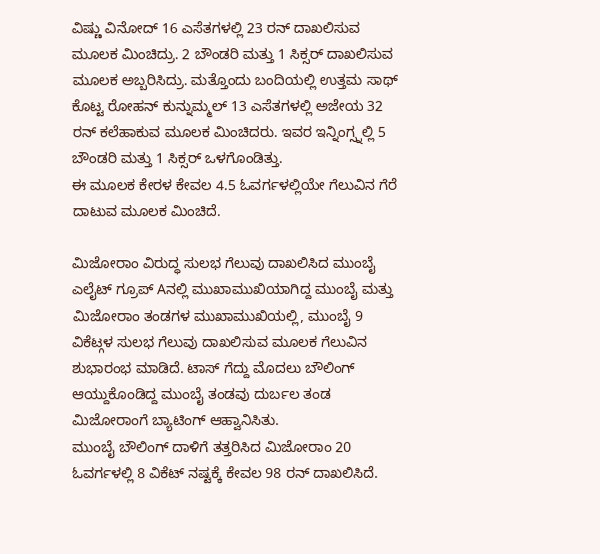ವಿಷ್ಣು ವಿನೋದ್ 16 ಎಸೆತಗಳಲ್ಲಿ 23 ರನ್ ದಾಖಲಿಸುವ ಮೂಲಕ ಮಿಂಚಿದ್ರು. 2 ಬೌಂಡರಿ ಮತ್ತು 1 ಸಿಕ್ಸರ್ ದಾಖಲಿಸುವ ಮೂಲಕ ಅಬ್ಬರಿಸಿದ್ರು. ಮತ್ತೊಂದು ಬಂದಿಯಲ್ಲಿ ಉತ್ತಮ ಸಾಥ್ ಕೊಟ್ಟ ರೋಹನ್ ಕುನ್ನುಮ್ಮಲ್ 13 ಎಸೆತಗಳಲ್ಲಿ ಅಜೇಯ 32 ರನ್ ಕಲೆಹಾಕುವ ಮೂಲಕ ಮಿಂಚಿದರು. ಇವರ ಇನ್ನಿಂಗ್ಸ್ನಲ್ಲಿ 5 ಬೌಂಡರಿ ಮತ್ತು 1 ಸಿಕ್ಸರ್ ಒಳಗೊಂಡಿತ್ತು.
ಈ ಮೂಲಕ ಕೇರಳ ಕೇವಲ 4.5 ಓವರ್ಗಳಲ್ಲಿಯೇ ಗೆಲುವಿನ ಗೆರೆ ದಾಟುವ ಮೂಲಕ ಮಿಂಚಿದೆ.

ಮಿಜೋರಾಂ ವಿರುದ್ಧ ಸುಲಭ ಗೆಲುವು ದಾಖಲಿಸಿದ ಮುಂಬೈ
ಎಲೈಟ್ ಗ್ರೂಪ್ Aನಲ್ಲಿ ಮುಖಾಮುಖಿಯಾಗಿದ್ದ ಮುಂಬೈ ಮತ್ತು ಮಿಜೋರಾಂ ತಂಡಗಳ ಮುಖಾಮುಖಿಯಲ್ಲಿ, ಮುಂಬೈ 9 ವಿಕೆಟ್ಗಳ ಸುಲಭ ಗೆಲುವು ದಾಖಲಿಸುವ ಮೂಲಕ ಗೆಲುವಿನ ಶುಭಾರಂಭ ಮಾಡಿದೆ. ಟಾಸ್ ಗೆದ್ದು ಮೊದಲು ಬೌಲಿಂಗ್ ಆಯ್ದುಕೊಂಡಿದ್ದ ಮುಂಬೈ ತಂಡವು ದುರ್ಬಲ ತಂಡ ಮಿಜೋರಾಂಗೆ ಬ್ಯಾಟಿಂಗ್ ಆಹ್ವಾನಿಸಿತು.
ಮುಂಬೈ ಬೌಲಿಂಗ್ ದಾಳಿಗೆ ತತ್ತರಿಸಿದ ಮಿಜೋರಾಂ 20 ಓವರ್ಗಳಲ್ಲಿ 8 ವಿಕೆಟ್ ನಷ್ಟಕ್ಕೆ ಕೇವಲ 98 ರನ್ ದಾಖಲಿಸಿದೆ.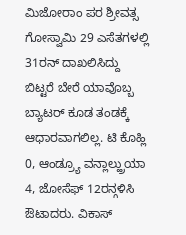ಮಿಜೋರಾಂ ಪರ ಶ್ರೀವತ್ಸ ಗೋಸ್ವಾಮಿ 29 ಎಸೆತಗಳಲ್ಲಿ 31ರನ್ ದಾಖಲಿಸಿದ್ದು ಬಿಟ್ಟರೆ ಬೇರೆ ಯಾವೊಬ್ಬ ಬ್ಯಾಟರ್ ಕೂಡ ತಂಡಕ್ಕೆ ಆಧಾರವಾಗಲಿಲ್ಲ. ಟಿ ಕೊಹ್ಲಿ 0, ಆಂಡ್ರ್ಯೂ ವನ್ಲಾಲ್ಹ್ರುಯಾ 4, ಜೋಸೆಫ್ 12ರನ್ಗಳಿಸಿ ಔಟಾದರು. ವಿಕಾಸ್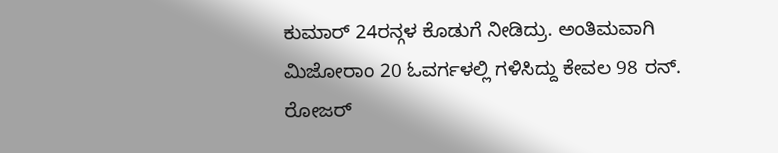ಕುಮಾರ್ 24ರನ್ಗಳ ಕೊಡುಗೆ ನೀಡಿದ್ರು. ಅಂತಿಮವಾಗಿ ಮಿಜೋರಾಂ 20 ಓವರ್ಗಳಲ್ಲಿ ಗಳಿಸಿದ್ದು ಕೇವಲ 98 ರನ್.
ರೋಜರ್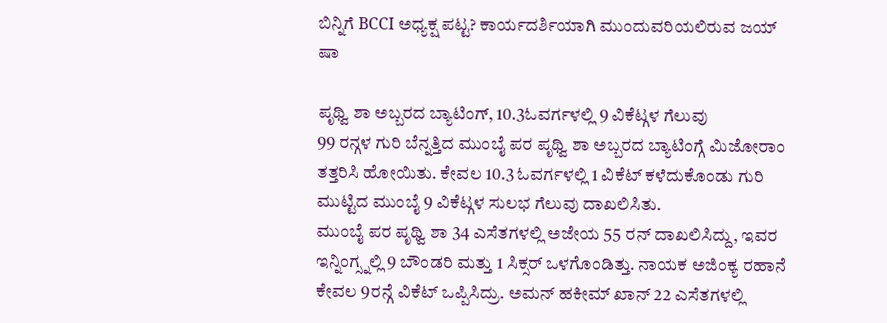ಬಿನ್ನಿಗೆ BCCI ಅಧ್ಯಕ್ಷ ಪಟ್ಟ? ಕಾರ್ಯದರ್ಶಿಯಾಗಿ ಮುಂದುವರಿಯಲಿರುವ ಜಯ್ ಷಾ

ಪೃಥ್ವಿ ಶಾ ಅಬ್ಬರದ ಬ್ಯಾಟಿಂಗ್, 10.3ಓವರ್ಗಳಲ್ಲಿ 9 ವಿಕೆಟ್ಗಳ ಗೆಲುವು
99 ರನ್ಗಳ ಗುರಿ ಬೆನ್ನತ್ತಿದ ಮುಂಬೈ ಪರ ಪೃಥ್ವಿ ಶಾ ಅಬ್ಬರದ ಬ್ಯಾಟಿಂಗ್ಗೆ ಮಿಜೋರಾಂ ತತ್ತರಿಸಿ ಹೋಯಿತು. ಕೇವಲ 10.3 ಓವರ್ಗಳಲ್ಲಿ 1 ವಿಕೆಟ್ ಕಳೆದುಕೊಂಡು ಗುರಿ ಮುಟ್ಟಿದ ಮುಂಬೈ 9 ವಿಕೆಟ್ಗಳ ಸುಲಭ ಗೆಲುವು ದಾಖಲಿಸಿತು.
ಮುಂಬೈ ಪರ ಪೃಥ್ವಿ ಶಾ 34 ಎಸೆತಗಳಲ್ಲಿ ಅಜೇಯ 55 ರನ್ ದಾಖಲಿಸಿದ್ದು, ಇವರ ಇನ್ನಿಂಗ್ಸ್ನಲ್ಲಿ 9 ಬೌಂಡರಿ ಮತ್ತು 1 ಸಿಕ್ಸರ್ ಒಳಗೊಂಡಿತ್ತು. ನಾಯಕ ಅಜಿಂಕ್ಯ ರಹಾನೆ ಕೇವಲ 9ರನ್ಗೆ ವಿಕೆಟ್ ಒಪ್ಪಿಸಿದ್ರು. ಅಮನ್ ಹಕೀಮ್ ಖಾನ್ 22 ಎಸೆತಗಳಲ್ಲಿ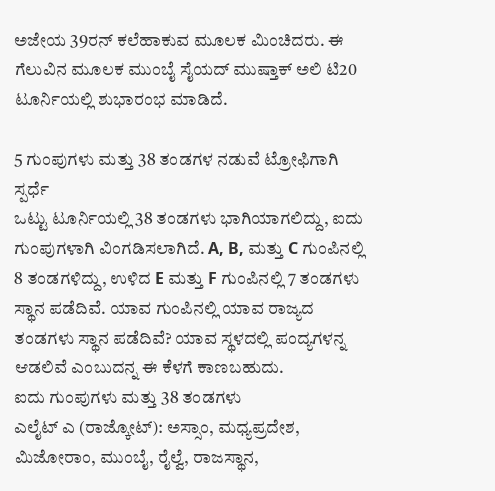ಅಜೇಯ 39ರನ್ ಕಲೆಹಾಕುವ ಮೂಲಕ ಮಿಂಚಿದರು. ಈ ಗೆಲುವಿನ ಮೂಲಕ ಮುಂಬೈ ಸೈಯದ್ ಮುಷ್ತಾಕ್ ಅಲಿ ಟಿ20 ಟೂರ್ನಿಯಲ್ಲಿ ಶುಭಾರಂಭ ಮಾಡಿದೆ.

5 ಗುಂಪುಗಳು ಮತ್ತು 38 ತಂಡಗಳ ನಡುವೆ ಟ್ರೋಫಿಗಾಗಿ ಸ್ಪರ್ಧೆ
ಒಟ್ಟು ಟೂರ್ನಿಯಲ್ಲಿ 38 ತಂಡಗಳು ಭಾಗಿಯಾಗಲಿದ್ದು, ಐದು ಗುಂಪುಗಳಾಗಿ ವಿಂಗಡಿಸಲಾಗಿದೆ. A, B, ಮತ್ತು C ಗುಂಪಿನಲ್ಲಿ 8 ತಂಡಗಳಿದ್ದು, ಉಳಿದ E ಮತ್ತು F ಗುಂಪಿನಲ್ಲಿ 7 ತಂಡಗಳು ಸ್ಥಾನ ಪಡೆದಿವೆ. ಯಾವ ಗುಂಪಿನಲ್ಲಿ ಯಾವ ರಾಜ್ಯದ ತಂಡಗಳು ಸ್ಥಾನ ಪಡೆದಿವೆ? ಯಾವ ಸ್ಥಳದಲ್ಲಿ ಪಂದ್ಯಗಳನ್ನ ಆಡಲಿವೆ ಎಂಬುದನ್ನ ಈ ಕೆಳಗೆ ಕಾಣಬಹುದು.
ಐದು ಗುಂಪುಗಳು ಮತ್ತು 38 ತಂಡಗಳು
ಎಲೈಟ್ ಎ (ರಾಜ್ಕೋಟ್): ಅಸ್ಸಾಂ, ಮಧ್ಯಪ್ರದೇಶ, ಮಿಜೋರಾಂ, ಮುಂಬೈ, ರೈಲ್ವೆ, ರಾಜಸ್ಥಾನ,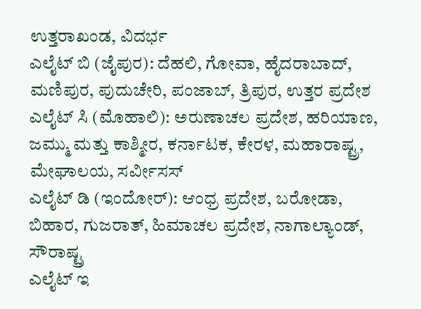ಉತ್ತರಾಖಂಡ, ವಿದರ್ಭ
ಎಲೈಟ್ ಬಿ (ಜೈಪುರ): ದೆಹಲಿ, ಗೋವಾ, ಹೈದರಾಬಾದ್, ಮಣಿಪುರ, ಪುದುಚೇರಿ, ಪಂಜಾಬ್, ತ್ರಿಪುರ, ಉತ್ತರ ಪ್ರದೇಶ
ಎಲೈಟ್ ಸಿ (ಮೊಹಾಲಿ): ಅರುಣಾಚಲ ಪ್ರದೇಶ, ಹರಿಯಾಣ, ಜಮ್ಮು ಮತ್ತು ಕಾಶ್ಮೀರ, ಕರ್ನಾಟಕ, ಕೇರಳ, ಮಹಾರಾಷ್ಟ್ರ, ಮೇಘಾಲಯ, ಸರ್ವೀಸಸ್
ಎಲೈಟ್ ಡಿ (ಇಂದೋರ್): ಆಂಧ್ರ ಪ್ರದೇಶ, ಬರೋಡಾ, ಬಿಹಾರ, ಗುಜರಾತ್, ಹಿಮಾಚಲ ಪ್ರದೇಶ, ನಾಗಾಲ್ಯಾಂಡ್, ಸೌರಾಷ್ಟ್ರ
ಎಲೈಟ್ ಇ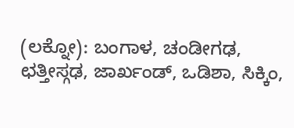(ಲಕ್ನೋ): ಬಂಗಾಳ, ಚಂಡೀಗಢ, ಛತ್ತೀಸ್ಗಢ, ಜಾರ್ಖಂಡ್, ಒಡಿಶಾ, ಸಿಕ್ಕಿಂ,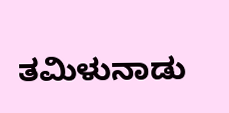ತಮಿಳುನಾಡು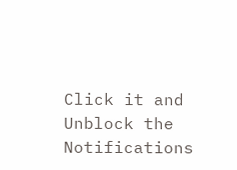Click it and Unblock the Notifications